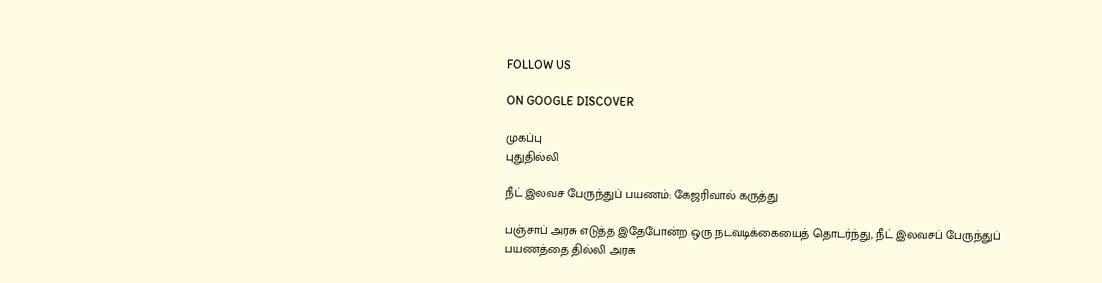FOLLOW US

ON GOOGLE DISCOVER

முகப்பு
புதுதில்லி

நீட் இலவச பேருந்துப் பயணம்: கேஜரிவால் கருத்து

பஞ்சாப் அரசு எடுத்த இதேபோன்ற ஒரு நடவடிக்கையைத் தொடர்ந்து, நீட் இலவசப் பேருந்துப் பயணத்தை தில்லி அரசு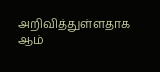அறிவித்துள்ளதாக ஆம்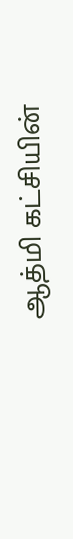ஆத்மி கட்சியின்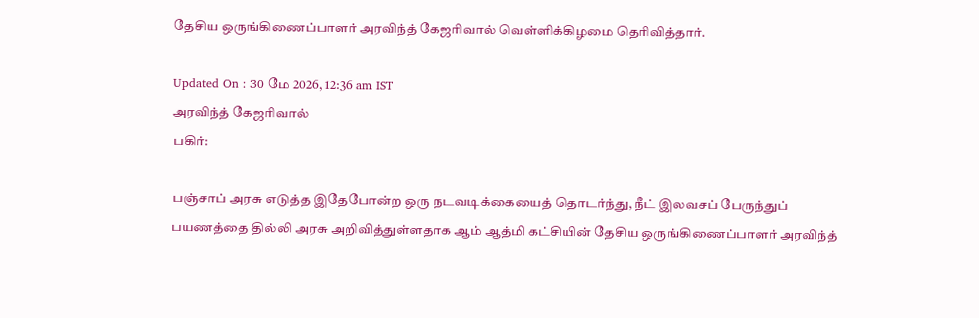தேசிய ஒருங்கிணைப்பாளர் அரவிந்த் கேஜரிவால் வெள்ளிக்கிழமை தெரிவித்தார்.

Updated On : 30 மே 2026, 12:36 am IST
அரவிந்த் கேஜரிவால்
பகிர்:

பஞ்சாப் அரசு எடுத்த இதேபோன்ற ஒரு நடவடிக்கையைத் தொடர்ந்து, நீட் இலவசப் பேருந்துப் பயணத்தை தில்லி அரசு அறிவித்துள்ளதாக ஆம் ஆத்மி கட்சியின் தேசிய ஒருங்கிணைப்பாளர் அரவிந்த்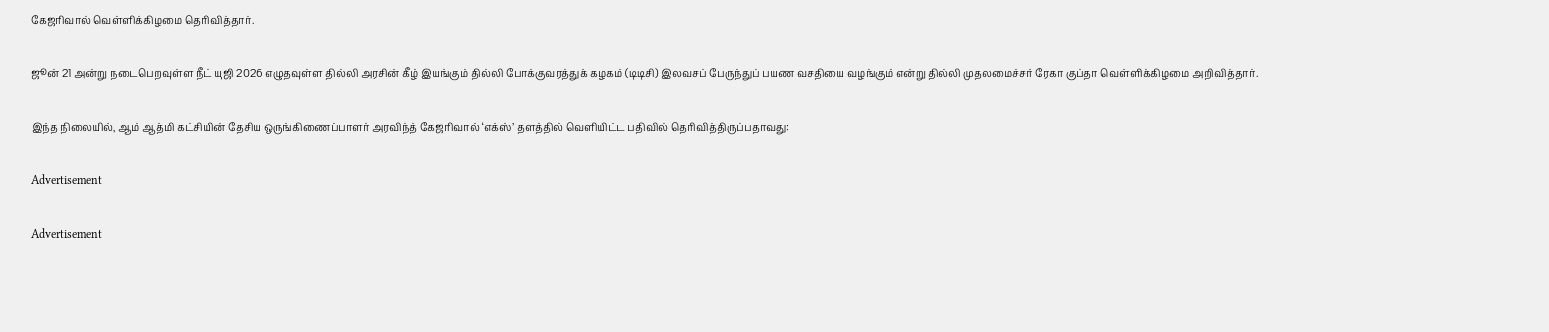கேஜரிவால் வெள்ளிக்கிழமை தெரிவித்தார்.

ஜூன் 21 அன்று நடைபெறவுள்ள நீட் யுஜி 2026 எழுதவுள்ள தில்லி அரசின் கீழ் இயங்கும் தில்லி போக்குவரத்துக் கழகம் (டிடிசி) இலவசப் பேருந்துப் பயண வசதியை வழங்கும் என்று தில்லி முதலமைச்சர் ரேகா குப்தா வெள்ளிக்கிழமை அறிவித்தார்.

இந்த நிலையில், ஆம் ஆத்மி கட்சியின் தேசிய ஒருங்கிணைப்பாளர் அரவிந்த் கேஜரிவால் ‘எக்ஸ்’ தளத்தில் வெளியிட்ட பதிவில் தெரிவித்திருப்பதாவது:

Advertisement

Advertisement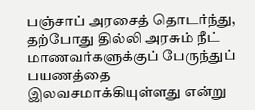பஞ்சாப் அரசைத் தொடர்ந்து, தற்போது தில்லி அரசும் நீட் மாணவர்களுக்குப் பேருந்துப் பயணத்தை இலவசமாக்கியுள்ளது என்று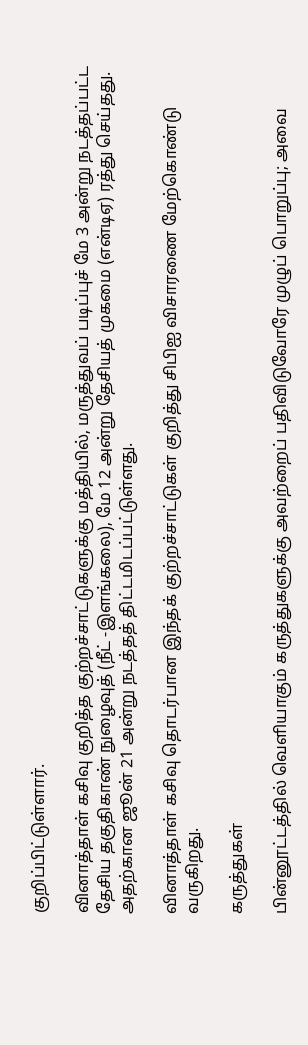குறிப்பிட்டுள்ளார்.

வினாத்தாள் கசிவு குறித்த குற்றச்சாட்டுகளுக்கு மத்தியில், மருத்துவப் படிப்புச் மே 3 அன்று நடத்தப்பட்ட தேசிய தகுதிகாண் நுழைவுத் (நீட் -இளங்கலை), மே 12 அன்று தேசியத் முகமை (என்டிஏ) ரத்து செய்தது. அதற்கான ஜூன் 21 அன்று நடத்தத் திட்டமிடப்பட்டுள்ளது.

வினாத்தாள் கசிவு தொடர்பான இந்தக் குற்றச்சாட்டுகள் குறித்து சிபிஐ விசாரணை மேற்கொண்டு வருகிறது.

கருத்துகள்

பின்னூட்டத்தில் வெளியாகும் கருத்துகளுக்கு அவற்றைப் பதிவிடுவோரே முழுப் பொறுப்பு; அவை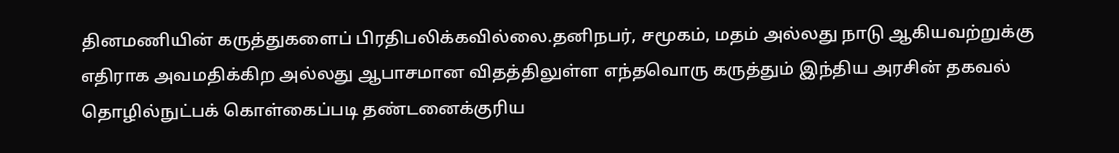தினமணியின் கருத்துகளைப் பிரதிபலிக்கவில்லை.தனிநபர், சமூகம், மதம் அல்லது நாடு ஆகியவற்றுக்கு எதிராக அவமதிக்கிற அல்லது ஆபாசமான விதத்திலுள்ள எந்தவொரு கருத்தும் இந்திய அரசின் தகவல் தொழில்நுட்பக் கொள்கைப்படி தண்டனைக்குரிய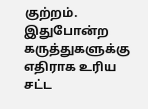குற்றம். இதுபோன்ற கருத்துகளுக்கு எதிராக உரிய சட்ட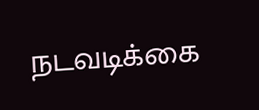நடவடிக்கை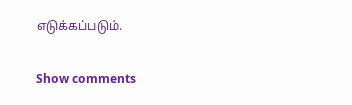எடுக்கப்படும்.

Show comments